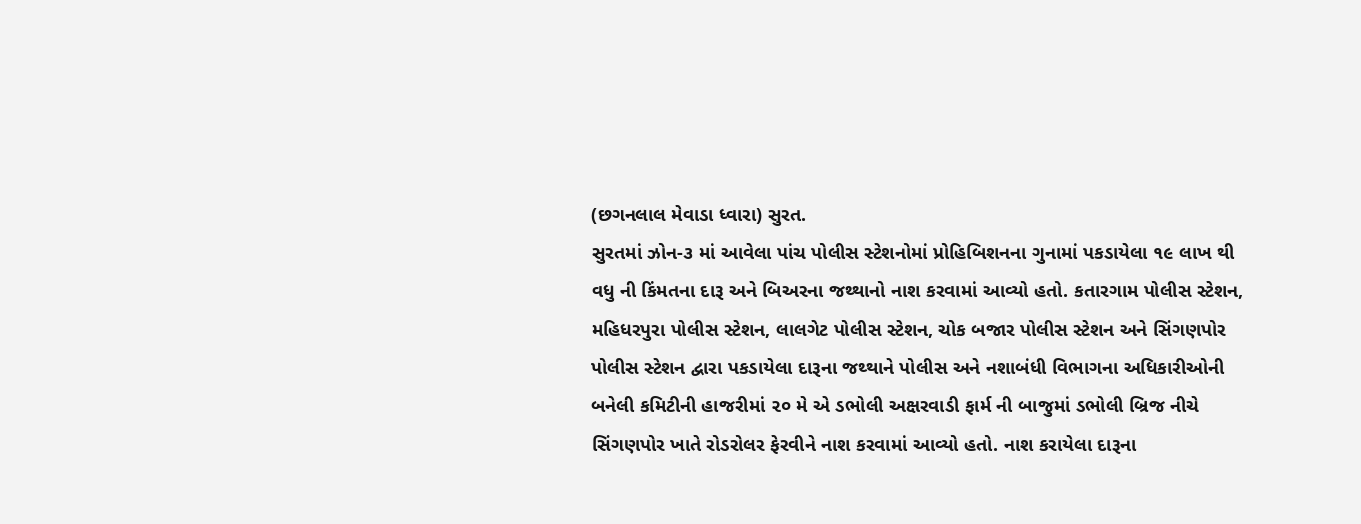(છગનલાલ મેવાડા ધ્વારા) સુરત.
સુરતમાં ઝોન-૩ માં આવેલા પાંચ પોલીસ સ્ટેશનોમાં પ્રોહિબિશનના ગુનામાં પકડાયેલા ૧૯ લાખ થી વધુ ની કિંમતના દારૂ અને બિઅરના જથ્થાનો નાશ કરવામાં આવ્યો હતો. કતારગામ પોલીસ સ્ટેશન, મહિધરપુરા પોલીસ સ્ટેશન, લાલગેટ પોલીસ સ્ટેશન, ચોક બજાર પોલીસ સ્ટેશન અને સિંગણપોર પોલીસ સ્ટેશન દ્વારા પકડાયેલા દારૂના જથ્થાને પોલીસ અને નશાબંધી વિભાગના અધિકારીઓની બનેલી કમિટીની હાજરીમાં ૨૦ મે એ ડભોલી અક્ષરવાડી ફાર્મ ની બાજુમાં ડભોલી બ્રિજ નીચે સિંગણપોર ખાતે રોડરોલર ફેરવીને નાશ કરવામાં આવ્યો હતો. નાશ કરાયેલા દારૂના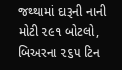જથ્થામાં દારૂની નાની મોટી ૨૯૧ બોટલો, બિઅરના ૨૬૫ ટિન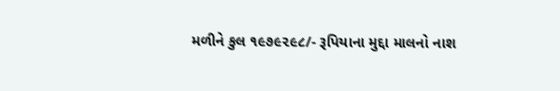મળીને કુલ ૧૯૭૯૨૯૮/- રૂપિયાના મુદ્દા માલનો નાશ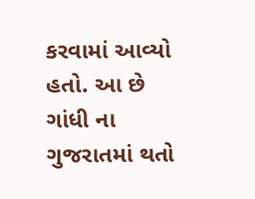કરવામાં આવ્યો હતો. આ છે ગાંધી ના ગુજરાતમાં થતો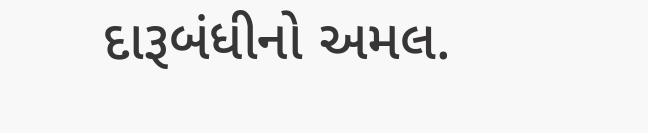દારૂબંધીનો અમલ.